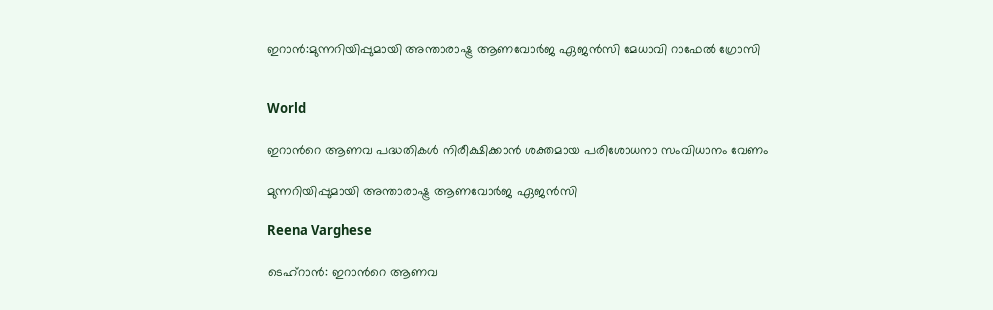ഇറാൻ:മുന്നറിയിപ്പുമായി അന്താരാഷ്ട്ര ആണവോർജ ഏജൻസി മേധാവി റാഫേൽ ഗ്രോസി


World

ഇറാന്‍റെ ആണവ പദ്ധതികൾ നിരീക്ഷിക്കാൻ ശക്തമായ പരിശോധനാ സംവിധാനം വേണം

മുന്നറിയിപ്പുമായി അന്താരാഷ്ട്ര ആണവോർജ ഏജൻസി

Reena Varghese

ടെഹ്റാൻ: ഇറാന്‍റെ ആണവ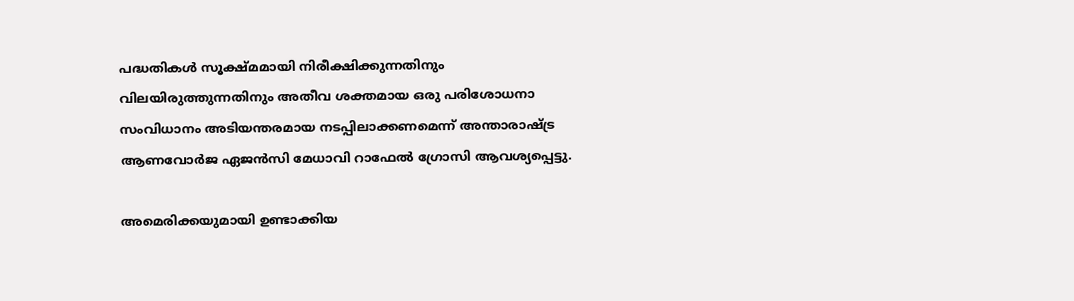പദ്ധതികൾ സൂക്ഷ്മമായി നിരീക്ഷിക്കുന്നതിനും വിലയിരുത്തുന്നതിനും അതീവ ശക്തമായ ഒരു പരിശോധനാ സംവിധാനം അടിയന്തരമായ നടപ്പിലാക്കണമെന്ന് അന്താരാഷ്ട്ര ആണവോർജ ഏജൻസി മേധാവി റാഫേൽ ഗ്രോസി ആവശ്യപ്പെട്ടു.

അമെരിക്കയുമായി ഉണ്ടാക്കിയ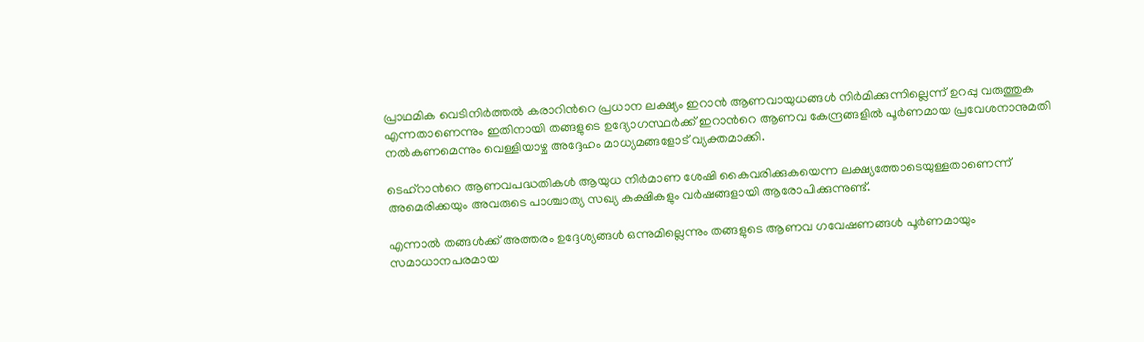പ്രാഥമിക വെടിനിർത്തൽ കരാറിന്‍റെ പ്രധാന ലക്ഷ്യം ഇറാൻ ആണവായുധങ്ങൾ നിർമിക്കുന്നില്ലെന്ന് ഉറപ്പു വരുത്തുക എന്നതാണെന്നും ഇതിനായി തങ്ങളുടെ ഉദ്യോഗസ്ഥർക്ക് ഇറാന്‍റെ ആണവ കേന്ദ്രങ്ങളിൽ പൂർണമായ പ്രവേശനാനുമതി നൽകണമെന്നും വെള്ളിയാഴ്ച അദ്ദേഹം മാധ്യമങ്ങളോട് വ്യക്തമാക്കി.

ടെഹ്റാന്‍റെ ആണവപദ്ധതികൾ ആയുധ നിർമാണ ശേഷി കൈവരിക്കുകയെന്ന ലക്ഷ്യത്തോടെയുള്ളതാണെന്ന് അമെരിക്കയും അവരുടെ പാശ്ചാത്യ സഖ്യ കക്ഷികളും വർഷങ്ങളായി ആരോപിക്കുന്നുണ്ട്.

എന്നാൽ തങ്ങൾക്ക് അത്തരം ഉദ്ദേശ്യങ്ങൾ ഒന്നുമില്ലെന്നും തങ്ങളുടെ ആണവ ഗവേഷണങ്ങൾ പൂർണമായും സമാധാനപരമായ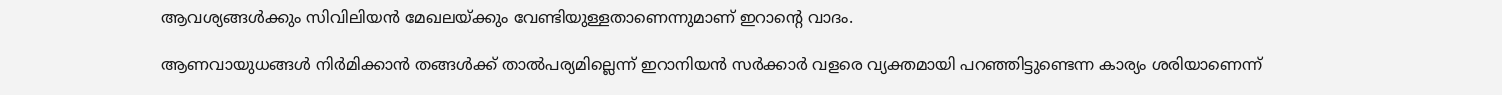ആവശ്യങ്ങൾക്കും സിവിലിയൻ മേഖലയ്ക്കും വേണ്ടിയുള്ളതാണെന്നുമാണ് ഇറാന്‍റെ വാദം.

ആണവായുധങ്ങൾ നിർമിക്കാൻ തങ്ങൾക്ക് താൽപര്യമില്ലെന്ന് ഇറാനിയൻ സർക്കാർ വളരെ വ്യക്തമായി പറഞ്ഞിട്ടുണ്ടെന്ന കാര്യം ശരിയാണെന്ന്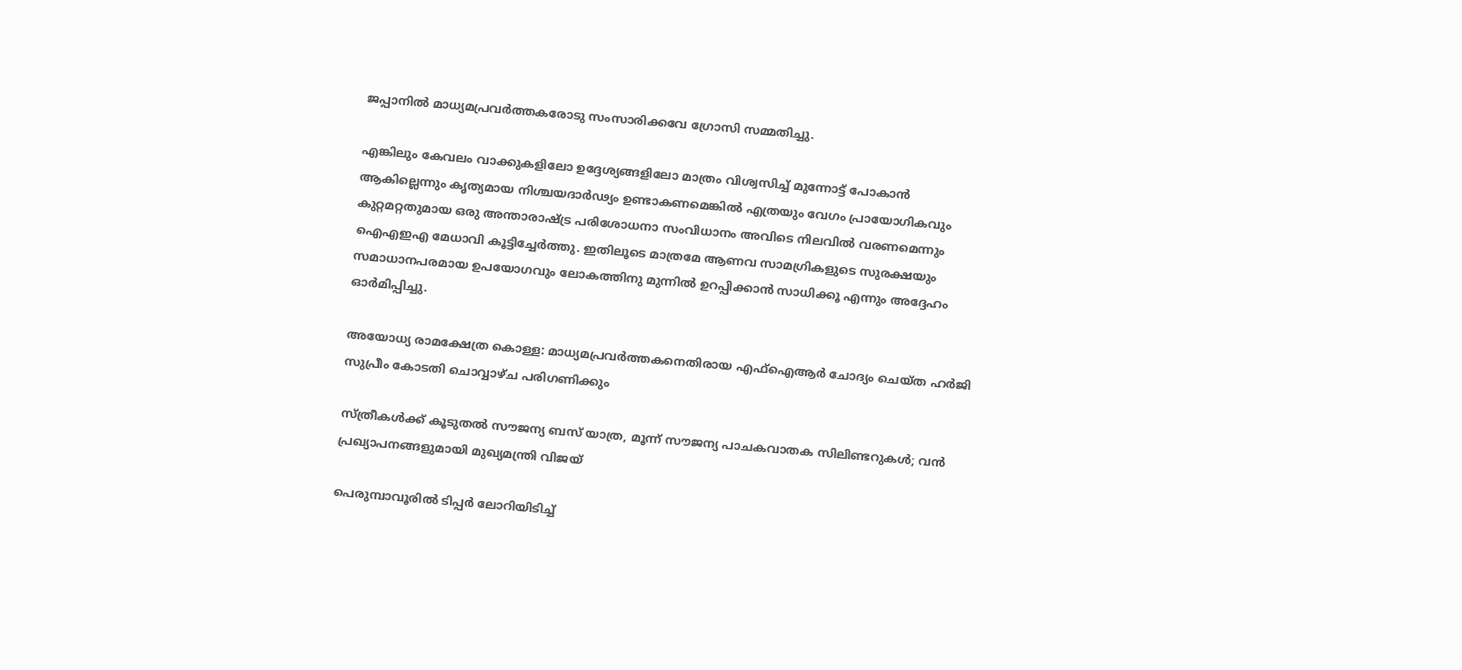ജപ്പാനിൽ മാധ്യമപ്രവർത്തകരോടു സംസാരിക്കവേ ഗ്രോസി സമ്മതിച്ചു.

എങ്കിലും കേവലം വാക്കുകളിലോ ഉദ്ദേശ്യങ്ങളിലോ മാത്രം വിശ്വസിച്ച് മുന്നോട്ട് പോകാൻ ആകില്ലെന്നും കൃത്യമായ നിശ്ചയദാർഢ്യം ഉണ്ടാകണമെങ്കിൽ എത്രയും വേഗം പ്രായോഗികവും കുറ്റമറ്റതുമായ ഒരു അന്താരാഷ്ട്ര പരിശോധനാ സംവിധാനം അവിടെ നിലവിൽ വരണമെന്നും ഐഎഇഎ മേധാവി കൂട്ടിച്ചേർത്തു. ഇതിലൂടെ മാത്രമേ ആണവ സാമഗ്രികളുടെ സുരക്ഷയും സമാധാനപരമായ ഉപയോഗവും ലോകത്തിനു മുന്നിൽ ഉറപ്പിക്കാൻ സാധിക്കൂ എന്നും അദ്ദേഹം ഓർമിപ്പിച്ചു.

അയോധ്യ രാമക്ഷേത്ര കൊള്ള: മാധ്യമപ്രവർത്തകനെതിരായ എഫ്ഐആർ ചോദ്യം ചെയ്ത ഹർജി സുപ്രീം കോടതി ചൊവ്വാഴ്ച പരിഗണിക്കും

സ്ത്രീകൾക്ക് കൂടുതൽ സൗജന്യ ബസ് യാത്ര, മൂന്ന് സൗജന്യ പാചകവാതക സിലിണ്ടറുകൾ; വൻ പ്രഖ്യാപനങ്ങളുമായി മുഖ്യമന്ത്രി വിജയ്

പെരുമ്പാവൂരിൽ ടിപ്പർ ലോറിയിടിച്ച്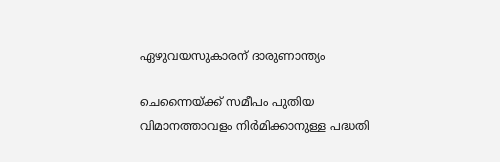ഏഴുവയസുകാരന് ദാരുണാന്ത്യം

ചെന്നൈയ്ക്ക് സമീപം പുതിയ വിമാനത്താവളം നിർമിക്കാനുള്ള പദ്ധതി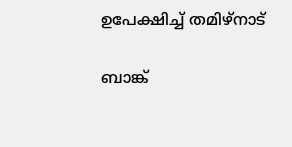ഉപേക്ഷിച്ച് തമിഴ്നാട്

ബാങ്ക്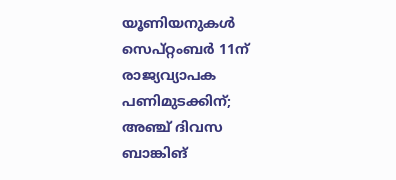യൂണിയനുകൾ സെപ്റ്റംബർ 11ന് രാജ്യവ്യാപക പണിമുടക്കിന്; അഞ്ച് ദിവസ ബാങ്കിങ്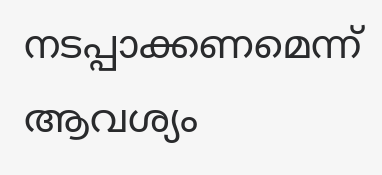നടപ്പാക്കണമെന്ന് ആവശ്യം